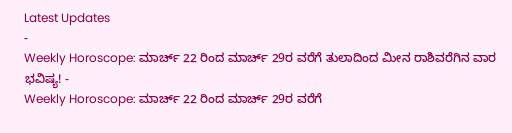Latest Updates
-
Weekly Horoscope: ಮಾರ್ಚ್ 22 ರಿಂದ ಮಾರ್ಚ್ 29ರ ವರೆಗೆ ತುಲಾದಿಂದ ಮೀನ ರಾಶಿವರೆಗಿನ ವಾರ ಭವಿಷ್ಯ! -
Weekly Horoscope: ಮಾರ್ಚ್ 22 ರಿಂದ ಮಾರ್ಚ್ 29ರ ವರೆಗೆ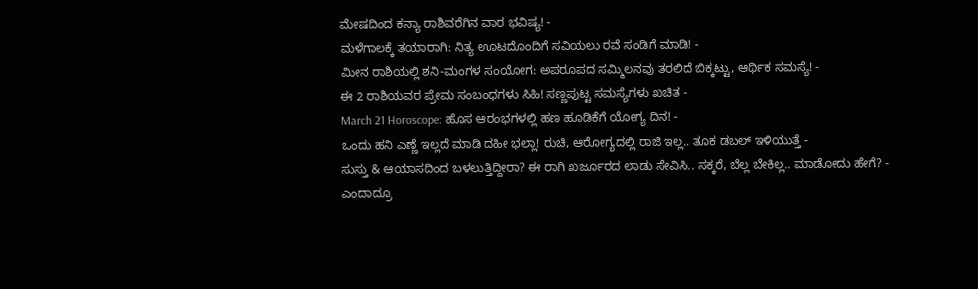ಮೇಷದಿಂದ ಕನ್ಯಾ ರಾಶಿವರೆಗಿನ ವಾರ ಭವಿಷ್ಯ! -
ಮಳೆಗಾಲಕ್ಕೆ ತಯಾರಾಗಿ: ನಿತ್ಯ ಊಟದೊಂದಿಗೆ ಸವಿಯಲು ರವೆ ಸಂಡಿಗೆ ಮಾಡಿ! -
ಮೀನ ರಾಶಿಯಲ್ಲಿ ಶನಿ-ಮಂಗಳ ಸಂಯೋಗ: ಅಪರೂಪದ ಸಮ್ಮಿಲನವು ತರಲಿದೆ ಬಿಕ್ಕಟ್ಟು, ಆರ್ಥಿಕ ಸಮಸ್ಯೆ! -
ಈ 2 ರಾಶಿಯವರ ಪ್ರೇಮ ಸಂಬಂಧಗಳು ಸಿಹಿ! ಸಣ್ಣಪುಟ್ಟ ಸಮಸ್ಯೆಗಳು ಖಚಿತ -
March 21 Horoscope: ಹೊಸ ಆರಂಭಗಳಲ್ಲಿ ಹಣ ಹೂಡಿಕೆಗೆ ಯೋಗ್ಯ ದಿನ! -
ಒಂದು ಹನಿ ಎಣ್ಣೆ ಇಲ್ಲದೆ ಮಾಡಿ ದಹೀ ಭಲ್ಲಾ! ರುಚಿ, ಆರೋಗ್ಯದಲ್ಲಿ ರಾಜಿ ಇಲ್ಲ.. ತೂಕ ಡಬಲ್ ಇಳಿಯುತ್ತೆ -
ಸುಸ್ತು & ಆಯಾಸದಿಂದ ಬಳಲುತ್ತಿದ್ದೀರಾ? ಈ ರಾಗಿ ಖರ್ಜೂರದ ಲಾಡು ಸೇವಿಸಿ.. ಸಕ್ಕರೆ, ಬೆಲ್ಲ ಬೇಕಿಲ್ಲ.. ಮಾಡೋದು ಹೇಗೆ? -
ಎಂದಾದ್ರೂ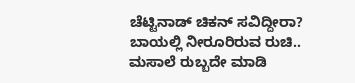ಚೆಟ್ಟಿನಾಡ್ ಚಿಕನ್ ಸವಿದ್ದೀರಾ? ಬಾಯಲ್ಲಿ ನೀರೂರಿರುವ ರುಚಿ.. ಮಸಾಲೆ ರುಬ್ಬದೇ ಮಾಡಿ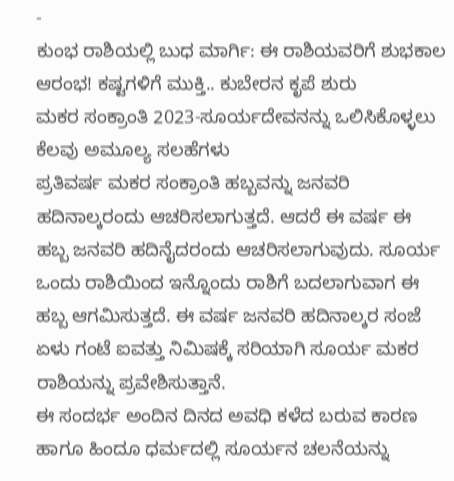-
ಕುಂಭ ರಾಶಿಯಲ್ಲಿ ಬುಧ ಮಾರ್ಗಿ: ಈ ರಾಶಿಯವರಿಗೆ ಶುಭಕಾಲ ಆರಂಭ! ಕಷ್ಟಗಳಿಗೆ ಮುಕ್ತಿ.. ಕುಬೇರನ ಕೃಪೆ ಶುರು
ಮಕರ ಸಂಕ್ರಾಂತಿ 2023-ಸೂರ್ಯದೇವನನ್ನು ಒಲಿಸಿಕೊಳ್ಳಲು ಕೆಲವು ಅಮೂಲ್ಯ ಸಲಹೆಗಳು
ಪ್ರತಿವರ್ಷ ಮಕರ ಸಂಕ್ರಾಂತಿ ಹಬ್ಬವನ್ನು ಜನವರಿ ಹದಿನಾಲ್ಕರಂದು ಆಚರಿಸಲಾಗುತ್ತದೆ. ಆದರೆ ಈ ವರ್ಷ ಈ ಹಬ್ಬ ಜನವರಿ ಹದಿನೈದರಂದು ಆಚರಿಸಲಾಗುವುದು. ಸೂರ್ಯ ಒಂದು ರಾಶಿಯಿಂದ ಇನ್ನೊಂದು ರಾಶಿಗೆ ಬದಲಾಗುವಾಗ ಈ ಹಬ್ಬ ಆಗಮಿಸುತ್ತದೆ. ಈ ವರ್ಷ ಜನವರಿ ಹದಿನಾಲ್ಕರ ಸಂಜೆ ಏಳು ಗಂಟೆ ಐವತ್ತು ನಿಮಿಷಕ್ಕೆ ಸರಿಯಾಗಿ ಸೂರ್ಯ ಮಕರ ರಾಶಿಯನ್ನು ಪ್ರವೇಶಿಸುತ್ತಾನೆ.
ಈ ಸಂದರ್ಭ ಅಂದಿನ ದಿನದ ಅವಧಿ ಕಳೆದ ಬರುವ ಕಾರಣ ಹಾಗೂ ಹಿಂದೂ ಧರ್ಮದಲ್ಲಿ ಸೂರ್ಯನ ಚಲನೆಯನ್ನು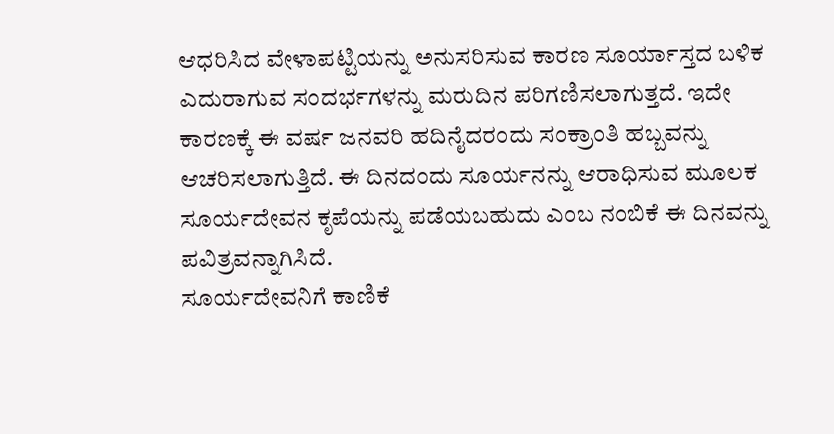ಆಧರಿಸಿದ ವೇಳಾಪಟ್ಟಿಯನ್ನು ಅನುಸರಿಸುವ ಕಾರಣ ಸೂರ್ಯಾಸ್ತದ ಬಳಿಕ ಎದುರಾಗುವ ಸಂದರ್ಭಗಳನ್ನು ಮರುದಿನ ಪರಿಗಣಿಸಲಾಗುತ್ತದೆ. ಇದೇ ಕಾರಣಕ್ಕೆ ಈ ವರ್ಷ ಜನವರಿ ಹದಿನೈದರಂದು ಸಂಕ್ರಾಂತಿ ಹಬ್ಬವನ್ನು ಆಚರಿಸಲಾಗುತ್ತಿದೆ. ಈ ದಿನದಂದು ಸೂರ್ಯನನ್ನು ಆರಾಧಿಸುವ ಮೂಲಕ ಸೂರ್ಯದೇವನ ಕೃಪೆಯನ್ನು ಪಡೆಯಬಹುದು ಎಂಬ ನಂಬಿಕೆ ಈ ದಿನವನ್ನು ಪವಿತ್ರವನ್ನಾಗಿಸಿದೆ.
ಸೂರ್ಯದೇವನಿಗೆ ಕಾಣಿಕೆ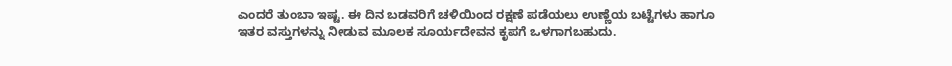ಎಂದರೆ ತುಂಬಾ ಇಷ್ಟ. ಈ ದಿನ ಬಡವರಿಗೆ ಚಳಿಯಿಂದ ರಕ್ಷಣೆ ಪಡೆಯಲು ಉಣ್ಣೆಯ ಬಟ್ಟೆಗಳು ಹಾಗೂ ಇತರ ವಸ್ತುಗಳನ್ನು ನೀಡುವ ಮೂಲಕ ಸೂರ್ಯದೇವನ ಕೃಪಗೆ ಒಳಗಾಗಬಹುದು.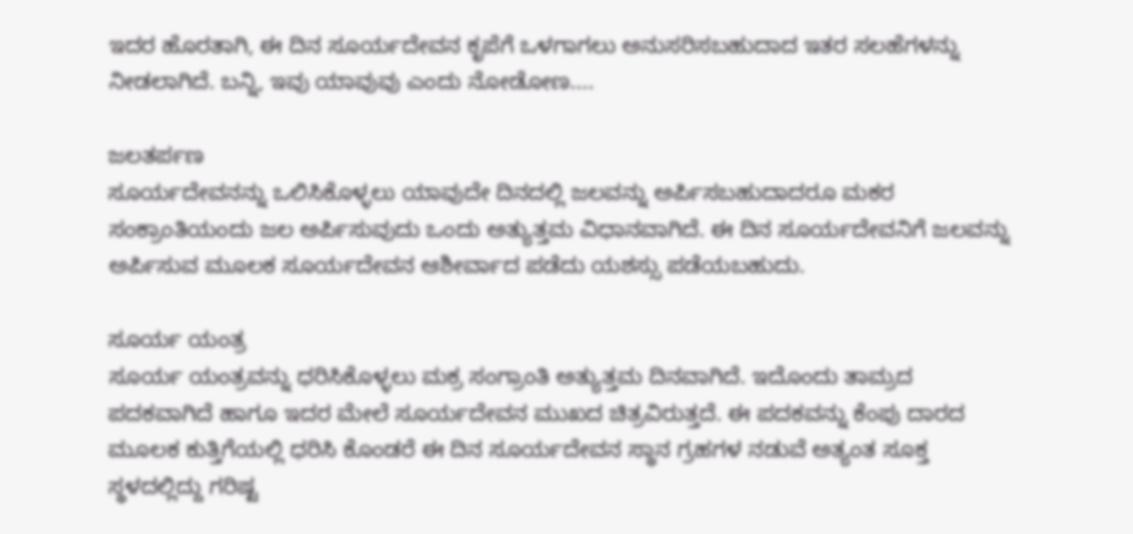ಇದರ ಹೊರತಾಗಿ, ಈ ದಿನ ಸೂರ್ಯದೇವನ ಕೃಪೆಗೆ ಒಳಗಾಗಲು ಅನುಸರಿಸಬಹುದಾದ ಇತರ ಸಲಹೆಗಳನ್ನು ನೀಡಲಾಗಿದೆ. ಬನ್ನಿ, ಇವು ಯಾವುವು ಎಂದು ನೋಡೋಣ....

ಜಲತರ್ಪಣ
ಸೂರ್ಯದೇವನನ್ನು ಒಲಿಸಿಕೊಳ್ಳಲು ಯಾವುದೇ ದಿನದಲ್ಲಿ ಜಲವನ್ನು ಅರ್ಪಿಸಬಹುದಾದರೂ ಮಕರ ಸಂಕ್ರಾಂತಿಯಂದು ಜಲ ಅರ್ಪಿಸುವುದು ಒಂದು ಅತ್ಯುತ್ತಮ ವಿಧಾನವಾಗಿದೆ. ಈ ದಿನ ಸೂರ್ಯದೇವನಿಗೆ ಜಲವನ್ನು ಅರ್ಪಿಸುವ ಮೂಲಕ ಸೂರ್ಯದೇವನ ಆಶೀರ್ವಾದ ಪಡೆದು ಯಶಸ್ಸು ಪಡೆಯಬಹುದು.

ಸೂರ್ಯ ಯಂತ್ರ
ಸೂರ್ಯ ಯಂತ್ರವನ್ನು ಧರಿಸಿಕೊಳ್ಳಲು ಮಕ್ರ ಸಂಗ್ರಾಂತಿ ಅತ್ಯುತ್ತಮ ದಿನವಾಗಿದೆ. ಇದೊಂದು ತಾಮ್ರದ ಪದಕವಾಗಿದೆ ಹಾಗೂ ಇದರ ಮೇಲೆ ಸೂರ್ಯದೇವನ ಮುಖದ ಚಿತ್ರವಿರುತ್ತದೆ. ಈ ಪದಕವನ್ನು ಕೆಂಪು ದಾರದ ಮೂಲಕ ಕುತ್ತಿಗೆಯಲ್ಲಿ ಧರಿಸಿ ಕೊಂಡರೆ ಈ ದಿನ ಸೂರ್ಯದೇವನ ಸ್ಥಾನ ಗ್ರಹಗಳ ನಡುವೆ ಅತ್ಯಂತ ಸೂಕ್ತ ಸ್ಥಳದಲ್ಲಿದ್ದು ಗರಿಷ್ಟ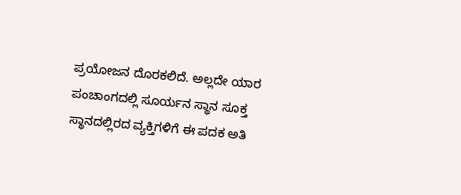ಪ್ರಯೋಜನ ದೊರಕಲಿದೆ. ಅಲ್ಲದೇ ಯಾರ ಪಂಚಾಂಗದಲ್ಲಿ ಸೂರ್ಯನ ಸ್ಥಾನ ಸೂಕ್ತ ಸ್ಥಾನದಲ್ಲಿರದ ವ್ಯಕ್ತಿಗಳಿಗೆ ಈ ಪದಕ ಅತಿ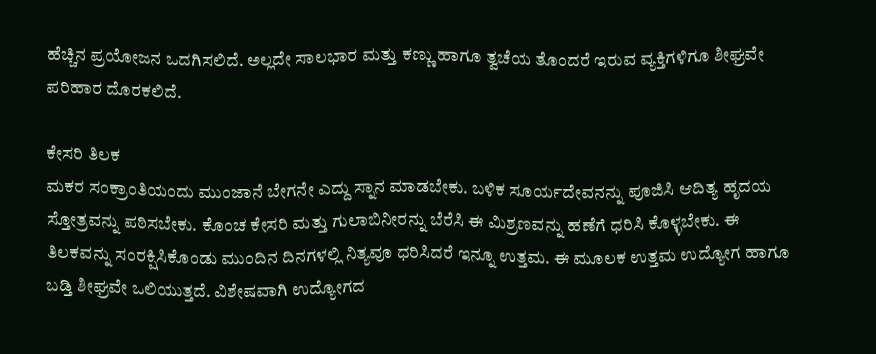ಹೆಚ್ಚಿನ ಪ್ರಯೋಜನ ಒದಗಿಸಲಿದೆ. ಅಲ್ಲದೇ ಸಾಲಭಾರ ಮತ್ತು ಕಣ್ಣು ಹಾಗೂ ತ್ವಚೆಯ ತೊಂದರೆ ಇರುವ ವ್ಯಕ್ತಿಗಳಿಗೂ ಶೀಘ್ರವೇ ಪರಿಹಾರ ದೊರಕಲಿದೆ.

ಕೇಸರಿ ತಿಲಕ
ಮಕರ ಸಂಕ್ರಾಂತಿಯಂದು ಮುಂಜಾನೆ ಬೇಗನೇ ಎದ್ದು ಸ್ನಾನ ಮಾಡಬೇಕು. ಬಳಿಕ ಸೂರ್ಯದೇವನನ್ನು ಪೂಜಿಸಿ ಆದಿತ್ಯ ಹೃದಯ ಸ್ತೋತ್ರವನ್ನು ಪಠಿಸಬೇಕು. ಕೊಂಚ ಕೇಸರಿ ಮತ್ತು ಗುಲಾಬಿನೀರನ್ನು ಬೆರೆಸಿ ಈ ಮಿಶ್ರಣವನ್ನು ಹಣೆಗೆ ಧರಿಸಿ ಕೊಳ್ಳಬೇಕು. ಈ ತಿಲಕವನ್ನು ಸಂರಕ್ಷಿಸಿಕೊಂಡು ಮುಂದಿನ ದಿನಗಳಲ್ಲಿ ನಿತ್ಯವೂ ಧರಿಸಿದರೆ ಇನ್ನೂ ಉತ್ತಮ. ಈ ಮೂಲಕ ಉತ್ತಮ ಉದ್ಯೋಗ ಹಾಗೂ ಬಡ್ತಿ ಶೀಘ್ರವೇ ಒಲಿಯುತ್ತದೆ. ವಿಶೇಷವಾಗಿ ಉದ್ಯೋಗದ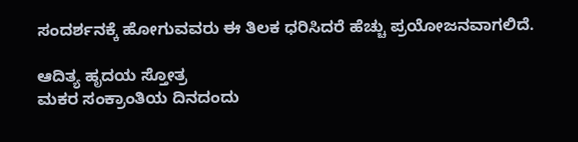ಸಂದರ್ಶನಕ್ಕೆ ಹೋಗುವವರು ಈ ತಿಲಕ ಧರಿಸಿದರೆ ಹೆಚ್ಚು ಪ್ರಯೋಜನವಾಗಲಿದೆ.

ಆದಿತ್ಯ ಹೃದಯ ಸ್ತೋತ್ರ
ಮಕರ ಸಂಕ್ರಾಂತಿಯ ದಿನದಂದು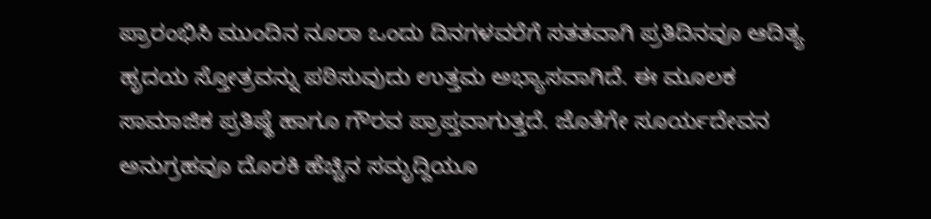ಪ್ರಾರಂಭಿಸಿ ಮುಂದಿನ ನೂರಾ ಒಂದು ದಿನಗಳವರೆಗೆ ಸತತವಾಗಿ ಪ್ರತಿದಿನವೂ ಆದಿತ್ಯ ಹೃದಯ ಸ್ತೋತ್ರವನ್ನು ಪಠಿಸುವುದು ಉತ್ತಮ ಅಭ್ಯಾಸವಾಗಿದೆ. ಈ ಮೂಲಕ ಸಾಮಾಜಿಕ ಪ್ರತಿಷ್ಥೆ ಹಾಗೂ ಗೌರವ ಪ್ರಾಪ್ತವಾಗುತ್ತದೆ. ಜೊತೆಗೇ ಸೂರ್ಯದೇವನ ಅನುಗ್ರಹವೂ ದೊರಕಿ ಹೆಚ್ಚಿನ ಸಮೃದ್ದಿಯೂ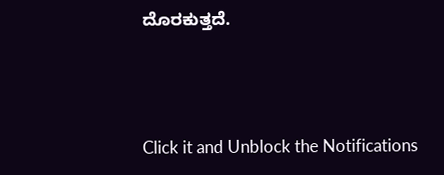ದೊರಕುತ್ತದೆ.



Click it and Unblock the Notifications